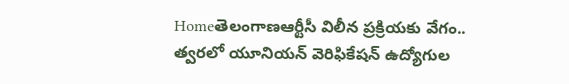Homeతెలంగాణఆర్టీసీ విలీన ప్రక్రియకు వేగం.. త్వరలో యూనియన్ వెరిఫికేషన్ ఉద్యోగుల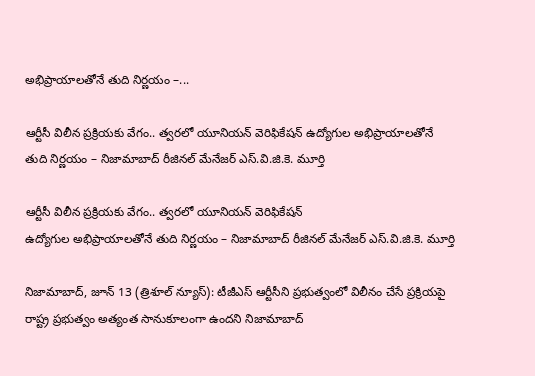అభిప్రాయాలతోనే తుది నిర్ణయం –...

ఆర్టీసీ విలీన ప్రక్రియకు వేగం.. త్వరలో యూనియన్ వెరిఫికేషన్ ఉద్యోగుల అభిప్రాయాలతోనే తుది నిర్ణయం – నిజామాబాద్ రీజినల్ మేనేజర్ ఎస్.వి.జి.కె. మూర్తి

ఆర్టీసీ విలీన ప్రక్రియకు వేగం.. త్వరలో యూనియన్ వెరిఫికేషన్
ఉద్యోగుల అభిప్రాయాలతోనే తుది నిర్ణయం – నిజామాబాద్ రీజినల్ మేనేజర్ ఎస్.వి.జి.కె. మూర్తి

నిజామాబాద్, జూన్ 13 (త్రిశూల్ న్యూస్): టీజీఎస్ ఆర్టీసీని ప్రభుత్వంలో విలీనం చేసే ప్రక్రియపై రాష్ట్ర ప్రభుత్వం అత్యంత సానుకూలంగా ఉందని నిజామాబాద్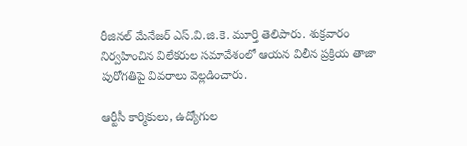రీజినల్ మేనేజర్ ఎస్.వి.జి.కె. మూర్తి తెలిపారు. శుక్రవారం నిర్వహించిన విలేకరుల సమావేశంలో ఆయన విలీన ప్రక్రియ తాజా పురోగతిపై వివరాలు వెల్లడించారు.

ఆర్టీసీ కార్మికులు, ఉద్యోగుల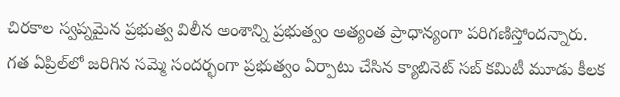చిరకాల స్వప్నమైన ప్రభుత్వ విలీన అంశాన్ని ప్రభుత్వం అత్యంత ప్రాధాన్యంగా పరిగణిస్తోందన్నారు. గత ఏప్రిల్‌లో జరిగిన సమ్మె సందర్భంగా ప్రభుత్వం ఏర్పాటు చేసిన క్యాబినెట్ సబ్ కమిటీ మూడు కీలక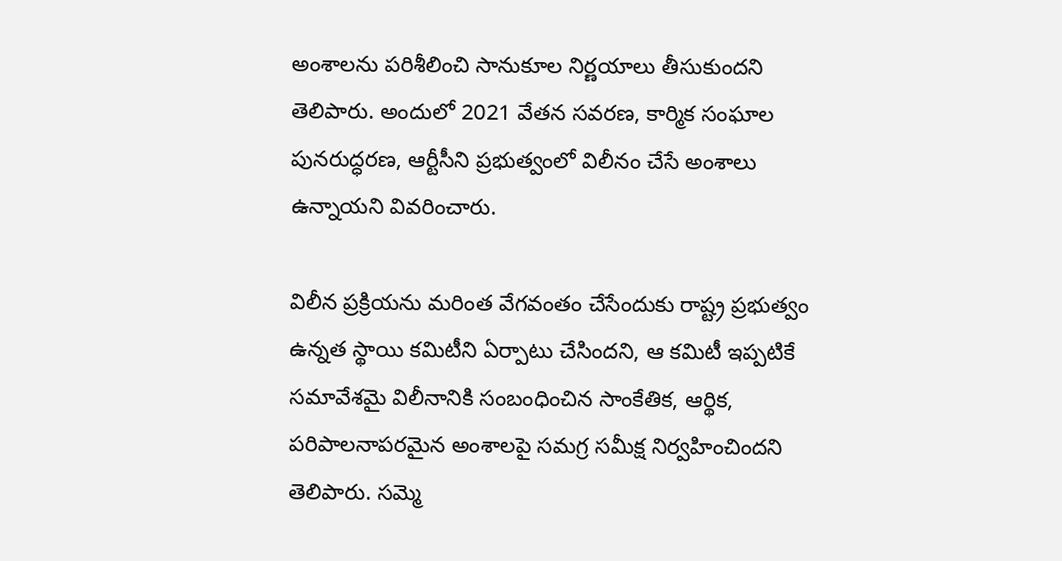అంశాలను పరిశీలించి సానుకూల నిర్ణయాలు తీసుకుందని తెలిపారు. అందులో 2021 వేతన సవరణ, కార్మిక సంఘాల పునరుద్ధరణ, ఆర్టీసీని ప్రభుత్వంలో విలీనం చేసే అంశాలు ఉన్నాయని వివరించారు.

విలీన ప్రక్రియను మరింత వేగవంతం చేసేందుకు రాష్ట్ర ప్రభుత్వం ఉన్నత స్థాయి కమిటీని ఏర్పాటు చేసిందని, ఆ కమిటీ ఇప్పటికే సమావేశమై విలీనానికి సంబంధించిన సాంకేతిక, ఆర్థిక, పరిపాలనాపరమైన అంశాలపై సమగ్ర సమీక్ష నిర్వహించిందని తెలిపారు. సమ్మె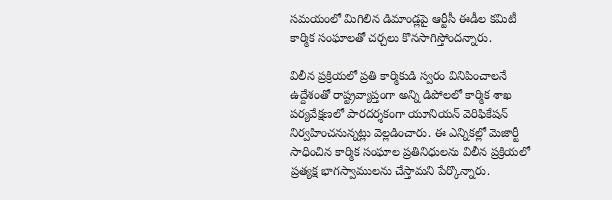సమయంలో మిగిలిన డిమాండ్లపై ఆర్టీసీ ఈడీల కమిటీ కార్మిక సంఘాలతో చర్చలు కొనసాగిస్తోందన్నారు.

విలీన ప్రక్రియలో ప్రతి కార్మికుడి స్వరం వినిపించాలనే ఉద్దేశంతో రాష్ట్రవ్యాప్తంగా అన్ని డిపోలలో కార్మిక శాఖ పర్యవేక్షణలో పారదర్శకంగా యూనియన్ వెరిఫికేషన్ నిర్వహించనున్నట్లు వెల్లడించారు. ఈ ఎన్నికల్లో మెజార్టీ సాధించిన కార్మిక సంఘాల ప్రతినిధులను విలీన ప్రక్రియలో ప్రత్యక్ష భాగస్వాములను చేస్తామని పేర్కొన్నారు.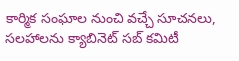కార్మిక సంఘాల నుంచి వచ్చే సూచనలు, సలహాలను క్యాబినెట్ సబ్ కమిటీ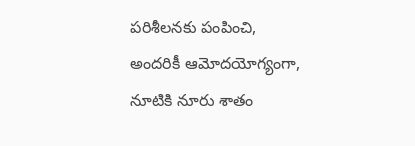పరిశీలనకు పంపించి, అందరికీ ఆమోదయోగ్యంగా, నూటికి నూరు శాతం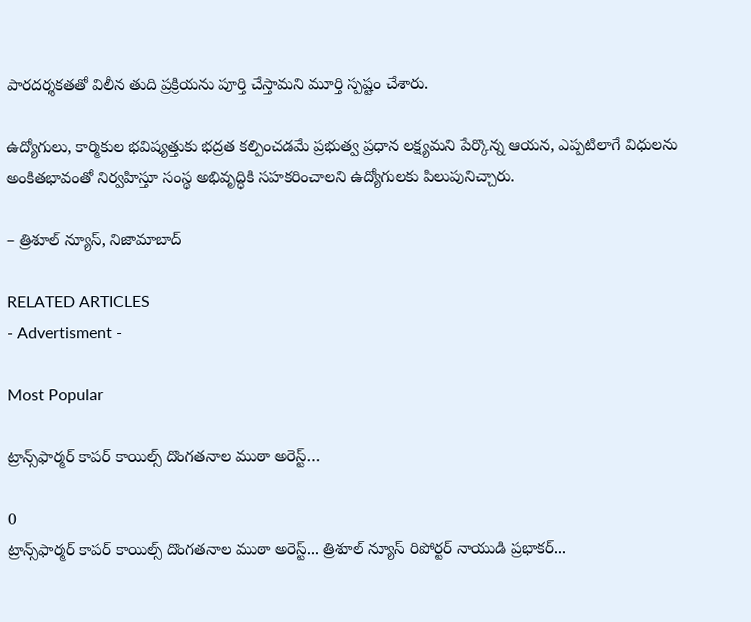పారదర్శకతతో విలీన తుది ప్రక్రియను పూర్తి చేస్తామని మూర్తి స్పష్టం చేశారు.

ఉద్యోగులు, కార్మికుల భవిష్యత్తుకు భద్రత కల్పించడమే ప్రభుత్వ ప్రధాన లక్ష్యమని పేర్కొన్న ఆయన, ఎప్పటిలాగే విధులను అంకితభావంతో నిర్వహిస్తూ సంస్థ అభివృద్ధికి సహకరించాలని ఉద్యోగులకు పిలుపునిచ్చారు.

– త్రిశూల్ న్యూస్, నిజామాబాద్

RELATED ARTICLES
- Advertisment -

Most Popular

ట్రాన్స్‌ఫార్మర్ కాపర్ కాయిల్స్ దొంగతనాల ముఠా అరెస్ట్…

0
ట్రాన్స్‌ఫార్మర్ కాపర్ కాయిల్స్ దొంగతనాల ముఠా అరెస్ట్... త్రిశూల్ న్యూస్ రిపోర్టర్ నాయుడి ప్రభాకర్...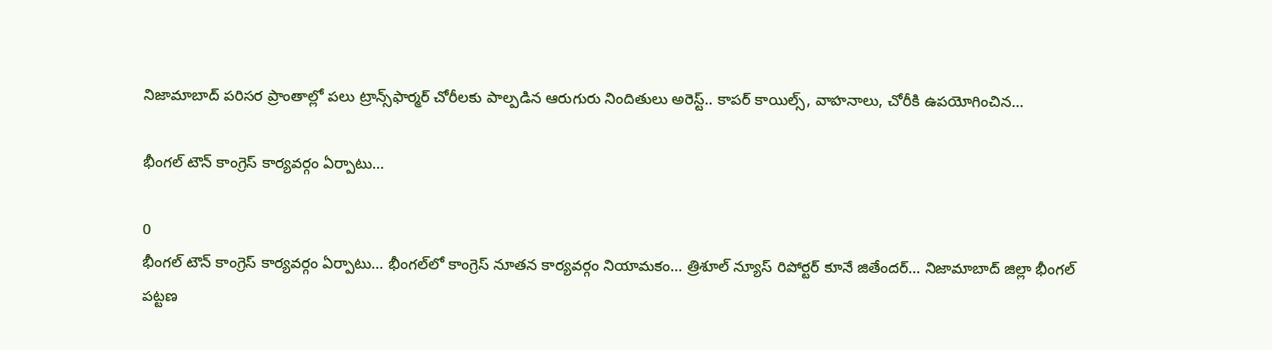నిజామాబాద్ పరిసర ప్రాంతాల్లో పలు ట్రాన్స్‌ఫార్మర్ చోరీలకు పాల్పడిన ఆరుగురు నిందితులు అరెస్ట్.. కాపర్ కాయిల్స్, వాహనాలు, చోరీకి ఉపయోగించిన...

భీంగల్ టౌన్ కాంగ్రెస్ కార్యవర్గం ఏర్పాటు…

0
భీంగల్ టౌన్ కాంగ్రెస్ కార్యవర్గం ఏర్పాటు... భీంగల్‌లో కాంగ్రెస్ నూతన కార్యవర్గం నియామకం... త్రిశూల్ న్యూస్ రిపోర్టర్ కూనే జితేందర్... నిజామాబాద్ జిల్లా భీంగల్ పట్టణ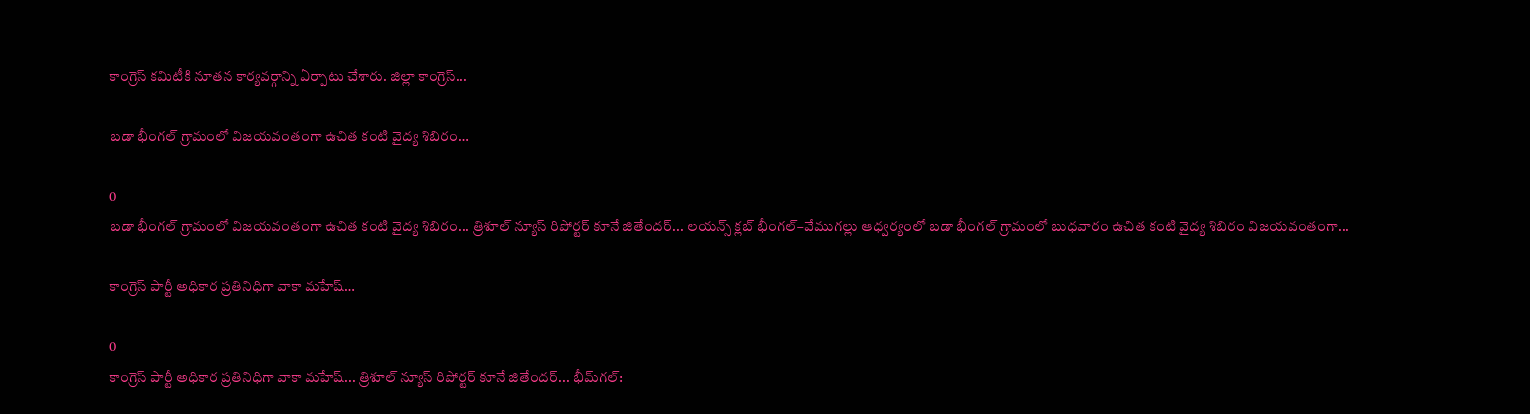కాంగ్రెస్ కమిటీకి నూతన కార్యవర్గాన్ని ఏర్పాటు చేశారు. జిల్లా కాంగ్రెస్...

బడా భీంగల్ గ్రామంలో విజయవంతంగా ఉచిత కంటి వైద్య శిబిరం…

0
బడా భీంగల్ గ్రామంలో విజయవంతంగా ఉచిత కంటి వైద్య శిబిరం... త్రిశూల్ న్యూస్ రిపోర్టర్ కూనే జితేందర్... లయన్స్ క్లబ్ భీంగల్–వేముగల్లు ఆధ్వర్యంలో బడా భీంగల్ గ్రామంలో బుధవారం ఉచిత కంటి వైద్య శిబిరం విజయవంతంగా...

కాంగ్రెస్ పార్టీ అధికార ప్రతినిధిగా వాకా మహేష్…

0
కాంగ్రెస్ పార్టీ అధికార ప్రతినిధిగా వాకా మహేష్... త్రిశూల్ న్యూస్ రిపోర్టర్ కూనే జితేందర్... భీమ్‌గల్: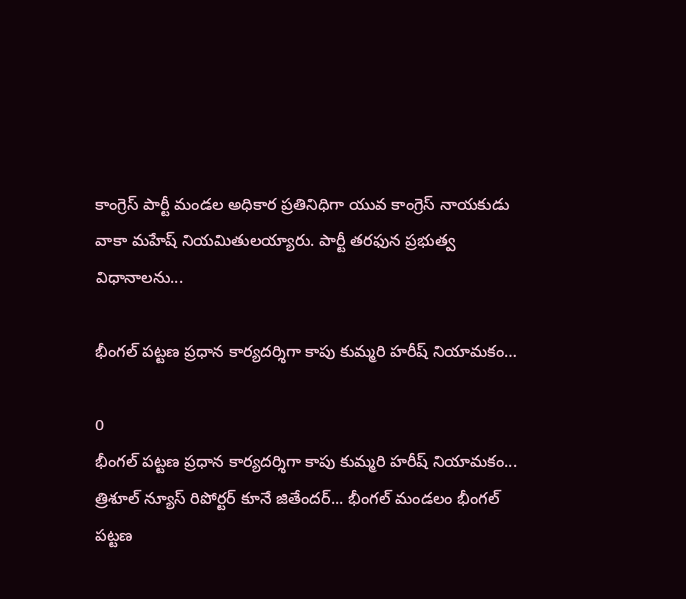కాంగ్రెస్ పార్టీ మండల అధికార ప్రతినిధిగా యువ కాంగ్రెస్ నాయకుడు వాకా మహేష్ నియమితులయ్యారు. పార్టీ తరఫున ప్రభుత్వ విధానాలను...

భీంగల్ పట్టణ ప్రధాన కార్యదర్శిగా కాపు కుమ్మరి హరీష్ నియామకం…

0
భీంగల్ పట్టణ ప్రధాన కార్యదర్శిగా కాపు కుమ్మరి హరీష్ నియామకం... త్రిశూల్ న్యూస్ రిపోర్టర్ కూనే జితేందర్... భీంగల్ మండలం భీంగల్ పట్టణ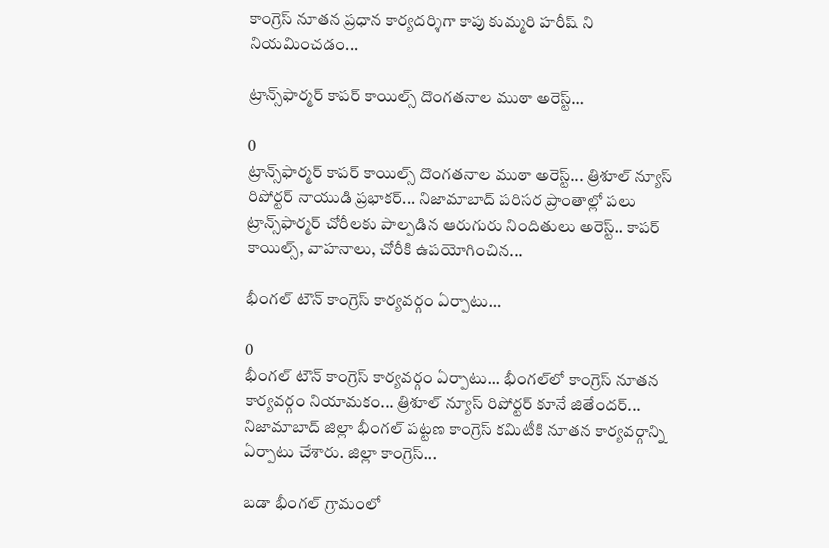కాంగ్రెస్ నూతన ప్రధాన కార్యదర్శిగా కాపు కుమ్మరి హరీష్ ని నియమించడం...

ట్రాన్స్‌ఫార్మర్ కాపర్ కాయిల్స్ దొంగతనాల ముఠా అరెస్ట్…

0
ట్రాన్స్‌ఫార్మర్ కాపర్ కాయిల్స్ దొంగతనాల ముఠా అరెస్ట్... త్రిశూల్ న్యూస్ రిపోర్టర్ నాయుడి ప్రభాకర్... నిజామాబాద్ పరిసర ప్రాంతాల్లో పలు ట్రాన్స్‌ఫార్మర్ చోరీలకు పాల్పడిన ఆరుగురు నిందితులు అరెస్ట్.. కాపర్ కాయిల్స్, వాహనాలు, చోరీకి ఉపయోగించిన...

భీంగల్ టౌన్ కాంగ్రెస్ కార్యవర్గం ఏర్పాటు…

0
భీంగల్ టౌన్ కాంగ్రెస్ కార్యవర్గం ఏర్పాటు... భీంగల్‌లో కాంగ్రెస్ నూతన కార్యవర్గం నియామకం... త్రిశూల్ న్యూస్ రిపోర్టర్ కూనే జితేందర్... నిజామాబాద్ జిల్లా భీంగల్ పట్టణ కాంగ్రెస్ కమిటీకి నూతన కార్యవర్గాన్ని ఏర్పాటు చేశారు. జిల్లా కాంగ్రెస్...

బడా భీంగల్ గ్రామంలో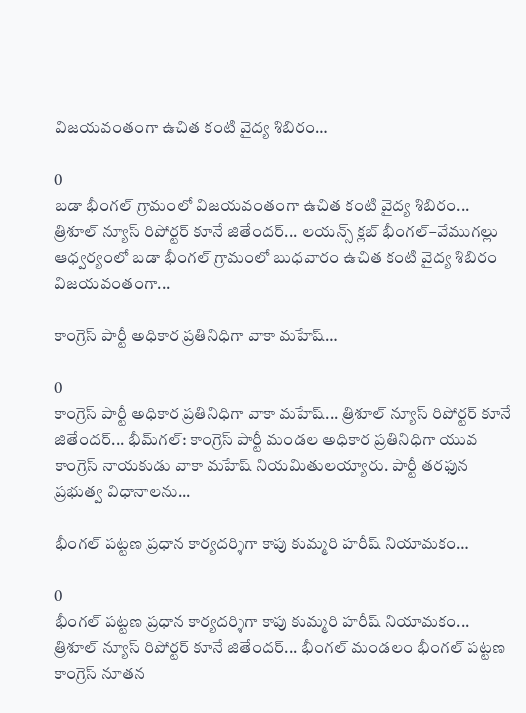విజయవంతంగా ఉచిత కంటి వైద్య శిబిరం…

0
బడా భీంగల్ గ్రామంలో విజయవంతంగా ఉచిత కంటి వైద్య శిబిరం... త్రిశూల్ న్యూస్ రిపోర్టర్ కూనే జితేందర్... లయన్స్ క్లబ్ భీంగల్–వేముగల్లు ఆధ్వర్యంలో బడా భీంగల్ గ్రామంలో బుధవారం ఉచిత కంటి వైద్య శిబిరం విజయవంతంగా...

కాంగ్రెస్ పార్టీ అధికార ప్రతినిధిగా వాకా మహేష్…

0
కాంగ్రెస్ పార్టీ అధికార ప్రతినిధిగా వాకా మహేష్... త్రిశూల్ న్యూస్ రిపోర్టర్ కూనే జితేందర్... భీమ్‌గల్: కాంగ్రెస్ పార్టీ మండల అధికార ప్రతినిధిగా యువ కాంగ్రెస్ నాయకుడు వాకా మహేష్ నియమితులయ్యారు. పార్టీ తరఫున ప్రభుత్వ విధానాలను...

భీంగల్ పట్టణ ప్రధాన కార్యదర్శిగా కాపు కుమ్మరి హరీష్ నియామకం…

0
భీంగల్ పట్టణ ప్రధాన కార్యదర్శిగా కాపు కుమ్మరి హరీష్ నియామకం... త్రిశూల్ న్యూస్ రిపోర్టర్ కూనే జితేందర్... భీంగల్ మండలం భీంగల్ పట్టణ కాంగ్రెస్ నూతన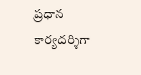ప్రధాన కార్యదర్శిగా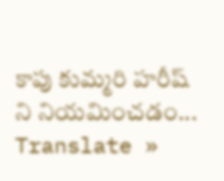కాపు కుమ్మరి హరీష్ ని నియమించడం...
Translate »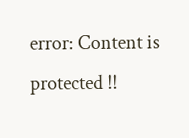error: Content is protected !!